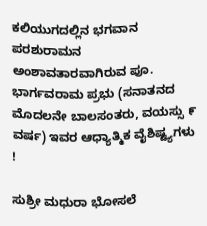ಕಲಿಯುಗದಲ್ಲಿನ ಭಗವಾನ ಪರಶುರಾಮನ ಅಂಶಾವತಾರವಾಗಿರುವ ಪೂ. ಭಾರ್ಗವರಾಮ ಪ್ರಭು (ಸನಾತನದ ಮೊದಲನೇ ಬಾಲಸಂತರು, ವಯಸ್ಸು ೯ ವರ್ಷ) ಇವರ ಆಧ್ಯಾತ್ಮಿಕ ವೈಶಿಷ್ಟ್ಯಗಳು !

ಸುಶ್ರೀ ಮಧುರಾ ಭೋಸಲೆ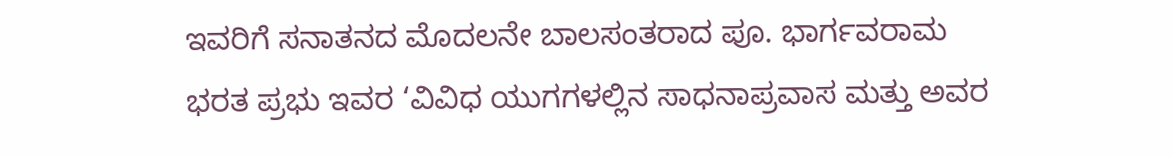ಇವರಿಗೆ ಸನಾತನದ ಮೊದಲನೇ ಬಾಲಸಂತರಾದ ಪೂ. ಭಾರ್ಗವರಾಮ ಭರತ ಪ್ರಭು ಇವರ ‘ವಿವಿಧ ಯುಗಗಳಲ್ಲಿನ ಸಾಧನಾಪ್ರವಾಸ ಮತ್ತು ಅವರ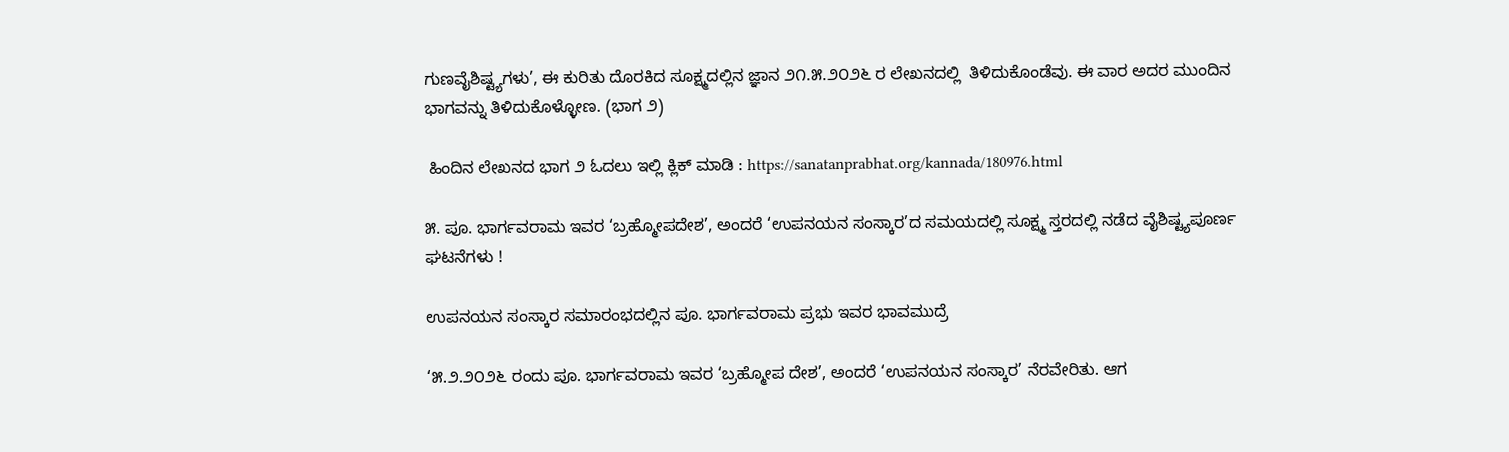ಗುಣವೈಶಿಷ್ಟ್ಯಗಳು’, ಈ ಕುರಿತು ದೊರಕಿದ ಸೂಕ್ಷ್ಮದಲ್ಲಿನ ಜ್ಞಾನ ೨೧.೫.೨೦೨೬ ರ ಲೇಖನದಲ್ಲಿ  ತಿಳಿದುಕೊಂಡೆವು. ಈ ವಾರ ಅದರ ಮುಂದಿನ ಭಾಗವನ್ನು ತಿಳಿದುಕೊಳ್ಳೋಣ. (ಭಾಗ ೨)

 ಹಿಂದಿನ ಲೇಖನದ ಭಾಗ ೨ ಓದಲು ಇಲ್ಲಿ ಕ್ಲಿಕ್‌ ಮಾಡಿ : https://sanatanprabhat.org/kannada/180976.html

೫. ಪೂ. ಭಾರ್ಗವರಾಮ ಇವರ ‘ಬ್ರಹ್ಮೋಪದೇಶ’, ಅಂದರೆ ‘ಉಪನಯನ ಸಂಸ್ಕಾರ’ದ ಸಮಯದಲ್ಲಿ ಸೂಕ್ಷ್ಮ ಸ್ತರದಲ್ಲಿ ನಡೆದ ವೈಶಿಷ್ಟ್ಯಪೂರ್ಣ ಘಟನೆಗಳು !

ಉಪನಯನ ಸಂಸ್ಕಾರ ಸಮಾರಂಭದಲ್ಲಿನ ಪೂ. ಭಾರ್ಗವರಾಮ ಪ್ರಭು ಇವರ ಭಾವಮುದ್ರೆ

‘೫.೨.೨೦೨೬ ರಂದು ಪೂ. ಭಾರ್ಗವರಾಮ ಇವರ ‘ಬ್ರಹ್ಮೋಪ ದೇಶ’, ಅಂದರೆ ‘ಉಪನಯನ ಸಂಸ್ಕಾರ’ ನೆರವೇರಿತು. ಆಗ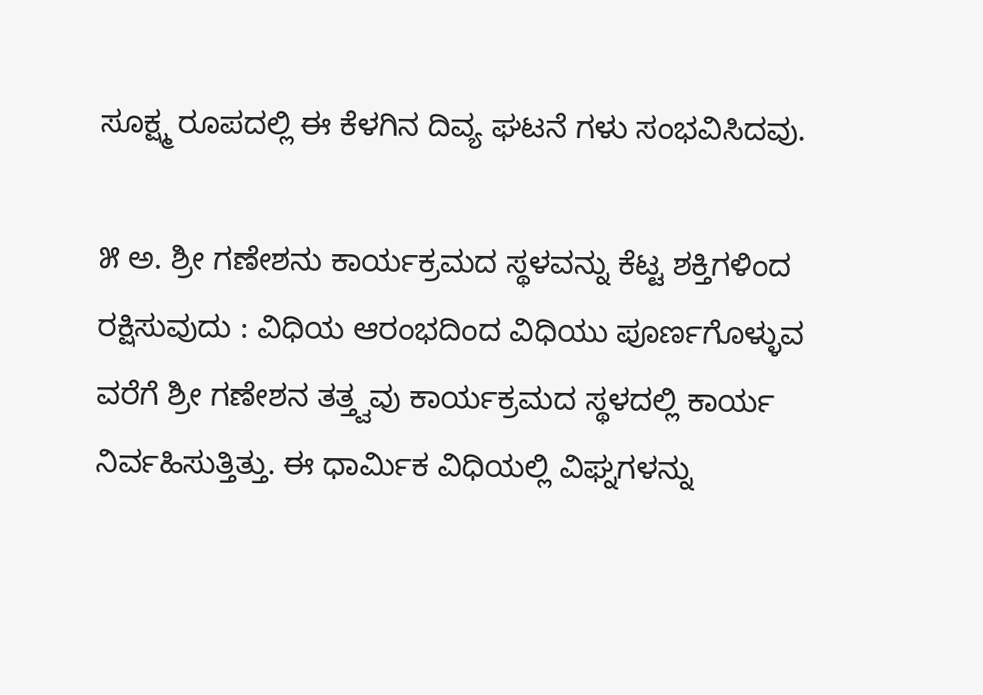ಸೂಕ್ಷ್ಮ ರೂಪದಲ್ಲಿ ಈ ಕೆಳಗಿನ ದಿವ್ಯ ಘಟನೆ ಗಳು ಸಂಭವಿಸಿದವು.

೫ ಅ. ಶ್ರೀ ಗಣೇಶನು ಕಾರ್ಯಕ್ರಮದ ಸ್ಥಳವನ್ನು ಕೆಟ್ಟ ಶಕ್ತಿಗಳಿಂದ ರಕ್ಷಿಸುವುದು : ವಿಧಿಯ ಆರಂಭದಿಂದ ವಿಧಿಯು ಪೂರ್ಣಗೊಳ್ಳುವ ವರೆಗೆ ಶ್ರೀ ಗಣೇಶನ ತತ್ತ್ವವು ಕಾರ್ಯಕ್ರಮದ ಸ್ಥಳದಲ್ಲಿ ಕಾರ್ಯ ನಿರ್ವಹಿಸುತ್ತಿತ್ತು. ಈ ಧಾರ್ಮಿಕ ವಿಧಿಯಲ್ಲಿ ವಿಘ್ನಗಳನ್ನು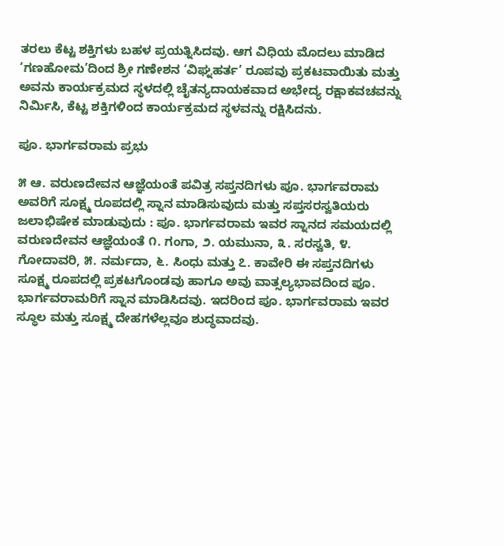ತರಲು ಕೆಟ್ಟ ಶಕ್ತಿಗಳು ಬಹಳ ಪ್ರಯತ್ನಿಸಿದವು. ಆಗ ವಿಧಿಯ ಮೊದಲು ಮಾಡಿದ ‘ಗಣಹೋಮ’ದಿಂದ ಶ್ರೀ ಗಣೇಶನ ‘ವಿಘ್ನಹರ್ತ’ ರೂಪವು ಪ್ರಕಟವಾಯಿತು ಮತ್ತು ಅವನು ಕಾರ್ಯಕ್ರಮದ ಸ್ಥಳದಲ್ಲಿ ಚೈತನ್ಯದಾಯಕವಾದ ಅಭೇದ್ಯ ರಕ್ಷಾಕವಚವನ್ನು ನಿರ್ಮಿಸಿ, ಕೆಟ್ಟ ಶಕ್ತಿಗಳಿಂದ ಕಾರ್ಯಕ್ರಮದ ಸ್ಥಳವನ್ನು ರಕ್ಷಿಸಿದನು.

ಪೂ. ಭಾರ್ಗವರಾಮ ಪ್ರಭು

೫ ಆ. ವರುಣದೇವನ ಆಜ್ಞೆಯಂತೆ ಪವಿತ್ರ ಸಪ್ತನದಿಗಳು ಪೂ. ಭಾರ್ಗವರಾಮ ಅವರಿಗೆ ಸೂಕ್ಷ್ಮ ರೂಪದಲ್ಲಿ ಸ್ನಾನ ಮಾಡಿಸುವುದು ಮತ್ತು ಸಪ್ತಸರಸ್ವತಿಯರು ಜಲಾಭಿಷೇಕ ಮಾಡುವುದು : ಪೂ. ಭಾರ್ಗವರಾಮ ಇವರ ಸ್ನಾನದ ಸಮಯದಲ್ಲಿ ವರುಣದೇವನ ಆಜ್ಞೆಯಂತೆ ೧. ಗಂಗಾ, ೨. ಯಮುನಾ, ೩. ಸರಸ್ವತಿ, ೪. ಗೋದಾವರಿ, ೫. ನರ್ಮದಾ, ೬. ಸಿಂಧು ಮತ್ತು ೭. ಕಾವೇರಿ ಈ ಸಪ್ತನದಿಗಳು ಸೂಕ್ಷ್ಮ ರೂಪದಲ್ಲಿ ಪ್ರಕಟಗೊಂಡವು ಹಾಗೂ ಅವು ವಾತ್ಸಲ್ಯಭಾವದಿಂದ ಪೂ. ಭಾರ್ಗವರಾಮರಿಗೆ ಸ್ನಾನ ಮಾಡಿಸಿದವು. ಇದರಿಂದ ಪೂ. ಭಾರ್ಗವರಾಮ ಇವರ ಸ್ಥೂಲ ಮತ್ತು ಸೂಕ್ಷ್ಮ ದೇಹಗಳೆಲ್ಲವೂ ಶುದ್ಧವಾದವು.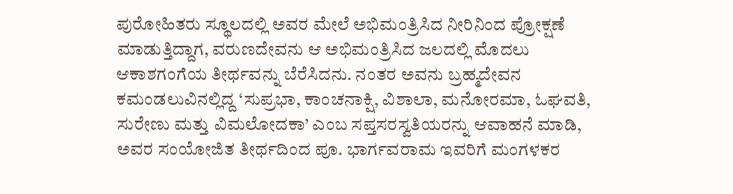ಪುರೋಹಿತರು ಸ್ಥೂಲದಲ್ಲಿ ಅವರ ಮೇಲೆ ಅಭಿಮಂತ್ರಿಸಿದ ನೀರಿನಿಂದ ಪ್ರೋಕ್ಷಣೆ ಮಾಡುತ್ತಿದ್ದಾಗ, ವರುಣದೇವನು ಆ ಅಭಿಮಂತ್ರಿಸಿದ ಜಲದಲ್ಲಿ ಮೊದಲು ಆಕಾಶಗಂಗೆಯ ತೀರ್ಥವನ್ನು ಬೆರೆಸಿದನು. ನಂತರ ಅವನು ಬ್ರಹ್ಮದೇವನ ಕಮಂಡಲುವಿನಲ್ಲಿದ್ದ ‘ಸುಪ್ರಭಾ, ಕಾಂಚನಾಕ್ಷಿ, ವಿಶಾಲಾ, ಮನೋರಮಾ, ಓಘವತಿ, ಸುರೇಣು ಮತ್ತು ವಿಮಲೋದಕಾ’ ಎಂಬ ಸಪ್ತಸರಸ್ವತಿಯರನ್ನು ಆವಾಹನೆ ಮಾಡಿ, ಅವರ ಸಂಯೋಜಿತ ತೀರ್ಥದಿಂದ ಪೂ. ಭಾರ್ಗವರಾಮ ಇವರಿಗೆ ಮಂಗಳಕರ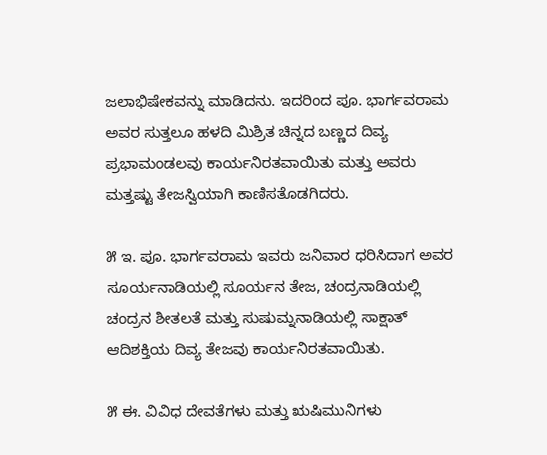ಜಲಾಭಿಷೇಕವನ್ನು ಮಾಡಿದನು. ಇದರಿಂದ ಪೂ. ಭಾರ್ಗವರಾಮ ಅವರ ಸುತ್ತಲೂ ಹಳದಿ ಮಿಶ್ರಿತ ಚಿನ್ನದ ಬಣ್ಣದ ದಿವ್ಯ ಪ್ರಭಾಮಂಡಲವು ಕಾರ್ಯನಿರತವಾಯಿತು ಮತ್ತು ಅವರು ಮತ್ತಷ್ಟು ತೇಜಸ್ವಿಯಾಗಿ ಕಾಣಿಸತೊಡಗಿದರು.

೫ ಇ. ಪೂ. ಭಾರ್ಗವರಾಮ ಇವರು ಜನಿವಾರ ಧರಿಸಿದಾಗ ಅವರ ಸೂರ್ಯನಾಡಿಯಲ್ಲಿ ಸೂರ್ಯನ ತೇಜ, ಚಂದ್ರನಾಡಿಯಲ್ಲಿ ಚಂದ್ರನ ಶೀತಲತೆ ಮತ್ತು ಸುಷುಮ್ನನಾಡಿಯಲ್ಲಿ ಸಾಕ್ಷಾತ್ ಆದಿಶಕ್ತಿಯ ದಿವ್ಯ ತೇಜವು ಕಾರ್ಯನಿರತವಾಯಿತು.

೫ ಈ. ವಿವಿಧ ದೇವತೆಗಳು ಮತ್ತು ಋಷಿಮುನಿಗಳು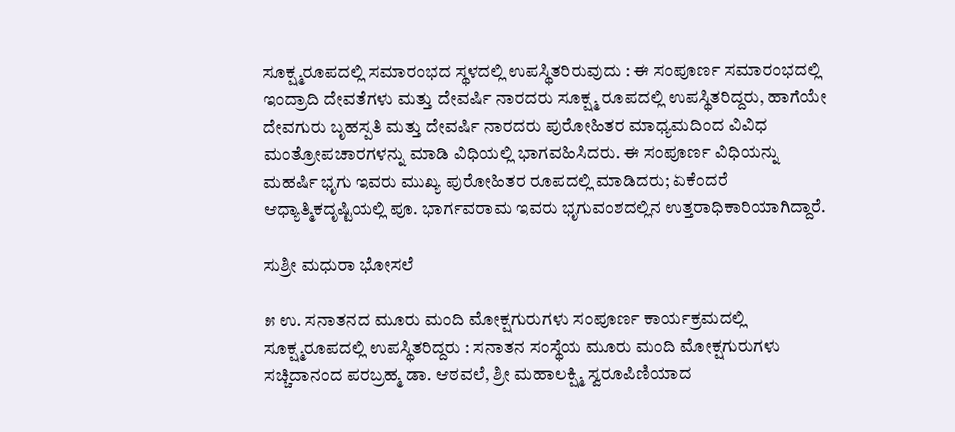ಸೂಕ್ಷ್ಮರೂಪದಲ್ಲಿ ಸಮಾರಂಭದ ಸ್ಥಳದಲ್ಲಿ ಉಪಸ್ಥಿತರಿರುವುದು : ಈ ಸಂಪೂರ್ಣ ಸಮಾರಂಭದಲ್ಲಿ ಇಂದ್ರಾದಿ ದೇವತೆಗಳು ಮತ್ತು ದೇವರ್ಷಿ ನಾರದರು ಸೂಕ್ಷ್ಮ ರೂಪದಲ್ಲಿ ಉಪಸ್ಥಿತರಿದ್ದರು, ಹಾಗೆಯೇ ದೇವಗುರು ಬೃಹಸ್ಪತಿ ಮತ್ತು ದೇವರ್ಷಿ ನಾರದರು ಪುರೋಹಿತರ ಮಾಧ್ಯಮದಿಂದ ವಿವಿಧ ಮಂತ್ರೋಪಚಾರಗಳನ್ನು ಮಾಡಿ ವಿಧಿಯಲ್ಲಿ ಭಾಗವಹಿಸಿದರು. ಈ ಸಂಪೂರ್ಣ ವಿಧಿಯನ್ನು ಮಹರ್ಷಿ ಭೃಗು ಇವರು ಮುಖ್ಯ ಪುರೋಹಿತರ ರೂಪದಲ್ಲಿ ಮಾಡಿದರು; ಏಕೆಂದರೆ ಆಧ್ಯಾತ್ಮಿಕದೃಷ್ಟಿಯಲ್ಲಿ ಪೂ. ಭಾರ್ಗವರಾಮ ಇವರು ಭೃಗುವಂಶದಲ್ಲಿನ ಉತ್ತರಾಧಿಕಾರಿಯಾಗಿದ್ದಾರೆ.

ಸುಶ್ರೀ ಮಧುರಾ ಭೋಸಲೆ

೫ ಉ. ಸನಾತನದ ಮೂರು ಮಂದಿ ಮೋಕ್ಷಗುರುಗಳು ಸಂಪೂರ್ಣ ಕಾರ್ಯಕ್ರಮದಲ್ಲಿ ಸೂಕ್ಷ್ಮರೂಪದಲ್ಲಿ ಉಪಸ್ಥಿತರಿದ್ದರು : ಸನಾತನ ಸಂಸ್ಥೆಯ ಮೂರು ಮಂದಿ ಮೋಕ್ಷಗುರುಗಳು ಸಚ್ಚಿದಾನಂದ ಪರಬ್ರಹ್ಮ ಡಾ. ಆಠವಲೆ, ಶ್ರೀ ಮಹಾಲಕ್ಷ್ಮಿ ಸ್ವರೂಪಿಣಿಯಾದ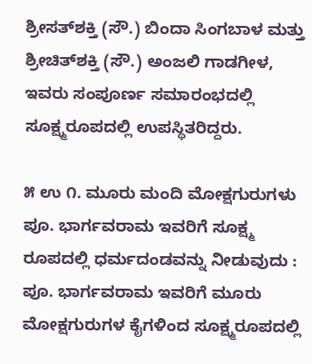ಶ್ರೀಸತ್‌ಶಕ್ತಿ (ಸೌ.) ಬಿಂದಾ ಸಿಂಗಬಾಳ ಮತ್ತು ಶ್ರೀಚಿತ್‌ಶಕ್ತಿ (ಸೌ.) ಅಂಜಲಿ ಗಾಡಗೀಳ, ಇವರು ಸಂಪೂರ್ಣ ಸಮಾರಂಭದಲ್ಲಿ ಸೂಕ್ಷ್ಮರೂಪದಲ್ಲಿ ಉಪಸ್ಥಿತರಿದ್ದರು.

೫ ಉ ೧. ಮೂರು ಮಂದಿ ಮೋಕ್ಷಗುರುಗಳು ಪೂ. ಭಾರ್ಗವರಾಮ ಇವರಿಗೆ ಸೂಕ್ಷ್ಮ ರೂಪದಲ್ಲಿ ಧರ್ಮದಂಡವನ್ನು ನೀಡುವುದು : ಪೂ. ಭಾರ್ಗವರಾಮ ಇವರಿಗೆ ಮೂರು ಮೋಕ್ಷಗುರುಗಳ ಕೈಗಳಿಂದ ಸೂಕ್ಷ್ಮರೂಪದಲ್ಲಿ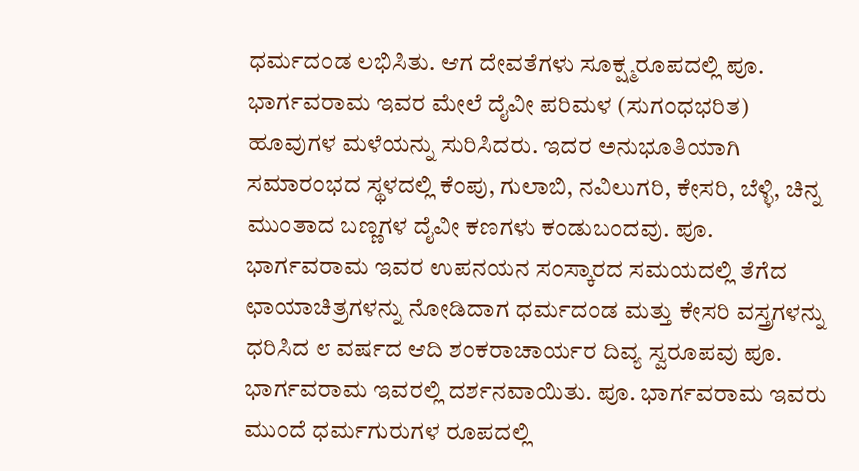ಧರ್ಮದಂಡ ಲಭಿಸಿತು. ಆಗ ದೇವತೆಗಳು ಸೂಕ್ಷ್ಮರೂಪದಲ್ಲಿ ಪೂ. ಭಾರ್ಗವರಾಮ ಇವರ ಮೇಲೆ ದೈವೀ ಪರಿಮಳ (ಸುಗಂಧಭರಿತ) ಹೂವುಗಳ ಮಳೆಯನ್ನು ಸುರಿಸಿದರು. ಇದರ ಅನುಭೂತಿಯಾಗಿ ಸಮಾರಂಭದ ಸ್ಥಳದಲ್ಲಿ ಕೆಂಪು, ಗುಲಾಬಿ, ನವಿಲುಗರಿ, ಕೇಸರಿ, ಬೆಳ್ಳಿ, ಚಿನ್ನ ಮುಂತಾದ ಬಣ್ಣಗಳ ದೈವೀ ಕಣಗಳು ಕಂಡುಬಂದವು. ಪೂ. ಭಾರ್ಗವರಾಮ ಇವರ ಉಪನಯನ ಸಂಸ್ಕಾರದ ಸಮಯದಲ್ಲಿ ತೆಗೆದ ಛಾಯಾಚಿತ್ರಗಳನ್ನು ನೋಡಿದಾಗ ಧರ್ಮದಂಡ ಮತ್ತು ಕೇಸರಿ ವಸ್ತ್ರಗಳನ್ನು ಧರಿಸಿದ ೮ ವರ್ಷದ ಆದಿ ಶಂಕರಾಚಾರ್ಯರ ದಿವ್ಯ ಸ್ವರೂಪವು ಪೂ. ಭಾರ್ಗವರಾಮ ಇವರಲ್ಲಿ ದರ್ಶನವಾಯಿತು. ಪೂ. ಭಾರ್ಗವರಾಮ ಇವರು ಮುಂದೆ ಧರ್ಮಗುರುಗಳ ರೂಪದಲ್ಲಿ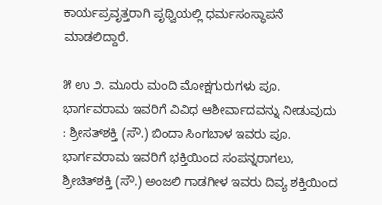ಕಾರ್ಯಪ್ರವೃತ್ತರಾಗಿ ಪೃಥ್ವಿಯಲ್ಲಿ ಧರ್ಮಸಂಸ್ಥಾಪನೆ ಮಾಡಲಿದ್ದಾರೆ.

೫ ಉ ೨. ಮೂರು ಮಂದಿ ಮೋಕ್ಷಗುರುಗಳು ಪೂ. ಭಾರ್ಗವರಾಮ ಇವರಿಗೆ ವಿವಿಧ ಆಶೀರ್ವಾದವನ್ನು ನೀಡುವುದು : ಶ್ರೀಸತ್‌ಶಕ್ತಿ (ಸೌ.) ಬಿಂದಾ ಸಿಂಗಬಾಳ ಇವರು ಪೂ. ಭಾರ್ಗವರಾಮ ಇವರಿಗೆ ಭಕ್ತಿಯಿಂದ ಸಂಪನ್ನರಾಗಲು, ಶ್ರೀಚಿತ್‌ಶಕ್ತಿ (ಸೌ.) ಅಂಜಲಿ ಗಾಡಗೀಳ ಇವರು ದಿವ್ಯ ಶಕ್ತಿಯಿಂದ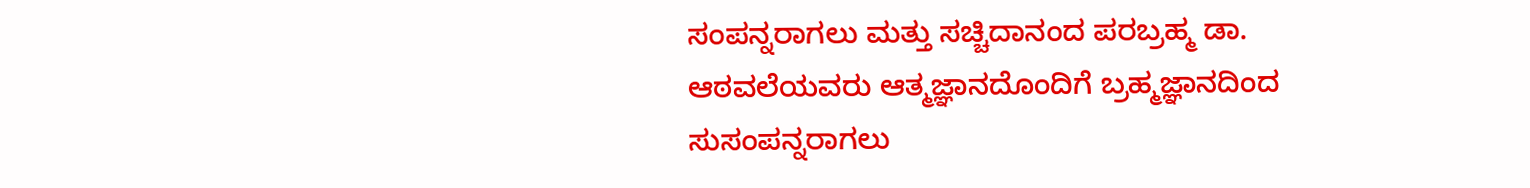ಸಂಪನ್ನರಾಗಲು ಮತ್ತು ಸಚ್ಚಿದಾನಂದ ಪರಬ್ರಹ್ಮ ಡಾ. ಆಠವಲೆಯವರು ಆತ್ಮಜ್ಞಾನದೊಂದಿಗೆ ಬ್ರಹ್ಮಜ್ಞಾನದಿಂದ ಸುಸಂಪನ್ನರಾಗಲು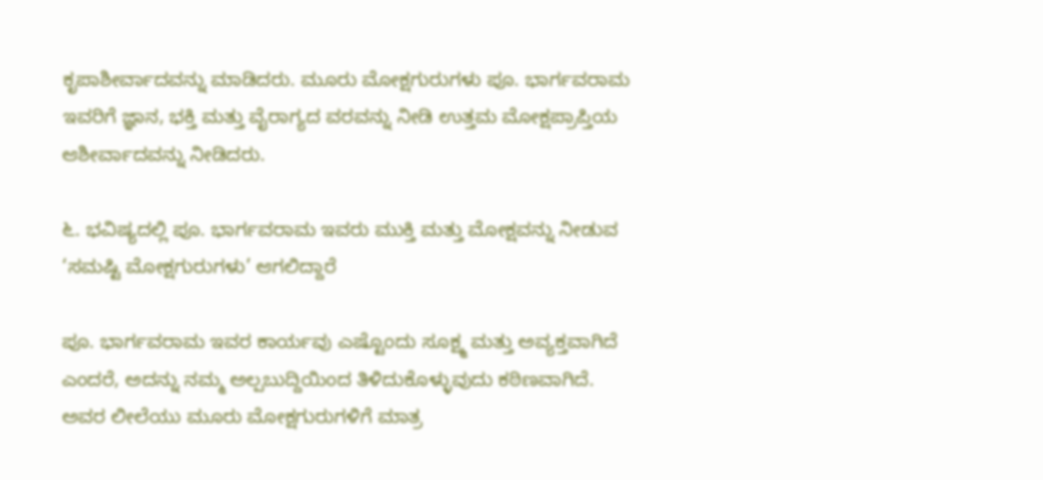ಕೃಪಾಶೀರ್ವಾದವನ್ನು ಮಾಡಿದರು. ಮೂರು ಮೋಕ್ಷಗುರುಗಳು ಪೂ. ಭಾರ್ಗವರಾಮ ಇವರಿಗೆ ಜ್ಞಾನ, ಭಕ್ತಿ ಮತ್ತು ವೈರಾಗ್ಯದ ವರವನ್ನು ನೀಡಿ ಉತ್ತಮ ಮೋಕ್ಷಪ್ರಾಪ್ತಿಯ ಆಶೀರ್ವಾದವನ್ನು ನೀಡಿದರು.

೬. ಭವಿಷ್ಯದಲ್ಲಿ ಪೂ. ಭಾರ್ಗವರಾಮ ಇವರು ಮುಕ್ತಿ ಮತ್ತು ಮೋಕ್ಷವನ್ನು ನೀಡುವ ‘ಸಮಷ್ಟಿ ಮೋಕ್ಷಗುರುಗಳು’ ಆಗಲಿದ್ದಾರೆ

ಪೂ. ಭಾರ್ಗವರಾಮ ಇವರ ಕಾರ್ಯವು ಎಷ್ಟೊಂದು ಸೂಕ್ಷ್ಮ ಮತ್ತು ಅವ್ಯಕ್ತವಾಗಿದೆ ಎಂದರೆ, ಅದನ್ನು ನಮ್ಮ ಅಲ್ಪಬುದ್ದಿಯಿಂದ ತಿಳಿದುಕೊಳ್ಳುವುದು ಕಠಿಣವಾಗಿದೆ. ಅವರ ಲೀಲೆಯು ಮೂರು ಮೋಕ್ಷಗುರುಗಳಿಗೆ ಮಾತ್ರ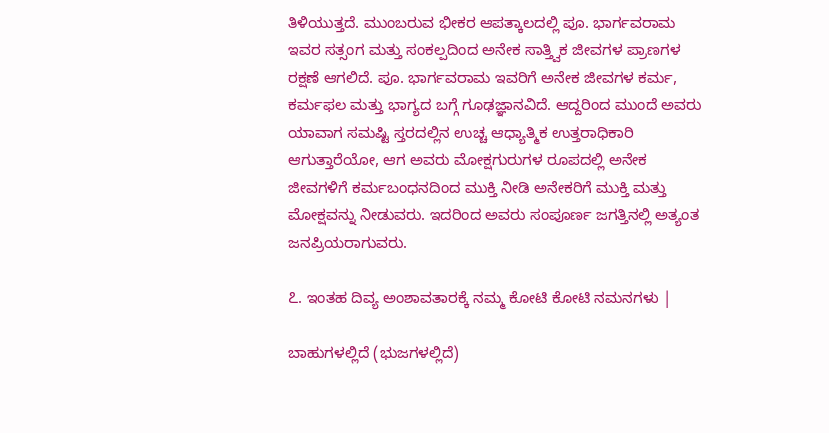ತಿಳಿಯುತ್ತದೆ. ಮುಂಬರುವ ಭೀಕರ ಆಪತ್ಕಾಲದಲ್ಲಿ ಪೂ. ಭಾರ್ಗವರಾಮ ಇವರ ಸತ್ಸಂಗ ಮತ್ತು ಸಂಕಲ್ಪದಿಂದ ಅನೇಕ ಸಾತ್ತ್ವಿಕ ಜೀವಗಳ ಪ್ರಾಣಗಳ ರಕ್ಷಣೆ ಆಗಲಿದೆ. ಪೂ. ಭಾರ್ಗವರಾಮ ಇವರಿಗೆ ಅನೇಕ ಜೀವಗಳ ಕರ್ಮ, ಕರ್ಮಫಲ ಮತ್ತು ಭಾಗ್ಯದ ಬಗ್ಗೆ ಗೂಢಜ್ಞಾನವಿದೆ. ಆದ್ದರಿಂದ ಮುಂದೆ ಅವರು ಯಾವಾಗ ಸಮಷ್ಟಿ ಸ್ತರದಲ್ಲಿನ ಉಚ್ಚ ಆಧ್ಯಾತ್ಮಿಕ ಉತ್ತರಾಧಿಕಾರಿ ಆಗುತ್ತಾರೆಯೋ, ಆಗ ಅವರು ಮೋಕ್ಷಗುರುಗಳ ರೂಪದಲ್ಲಿ ಅನೇಕ ಜೀವಗಳಿಗೆ ಕರ್ಮಬಂಧನದಿಂದ ಮುಕ್ತಿ ನೀಡಿ ಅನೇಕರಿಗೆ ಮುಕ್ತಿ ಮತ್ತು ಮೋಕ್ಷವನ್ನು ನೀಡುವರು. ಇದರಿಂದ ಅವರು ಸಂಪೂರ್ಣ ಜಗತ್ತಿನಲ್ಲಿ ಅತ್ಯಂತ ಜನಪ್ರಿಯರಾಗುವರು.

೭. ಇಂತಹ ದಿವ್ಯ ಅಂಶಾವತಾರಕ್ಕೆ ನಮ್ಮ ಕೋಟಿ ಕೋಟಿ ನಮನಗಳು |

ಬಾಹುಗಳಲ್ಲಿದೆ (ಭುಜಗಳಲ್ಲಿದೆ)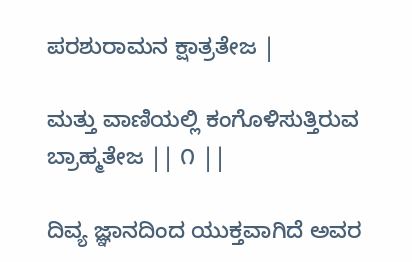ಪರಶುರಾಮನ ಕ್ಷಾತ್ರತೇಜ |

ಮತ್ತು ವಾಣಿಯಲ್ಲಿ ಕಂಗೊಳಿಸುತ್ತಿರುವ ಬ್ರಾಹ್ಮತೇಜ || ೧ ||

ದಿವ್ಯ ಜ್ಞಾನದಿಂದ ಯುಕ್ತವಾಗಿದೆ ಅವರ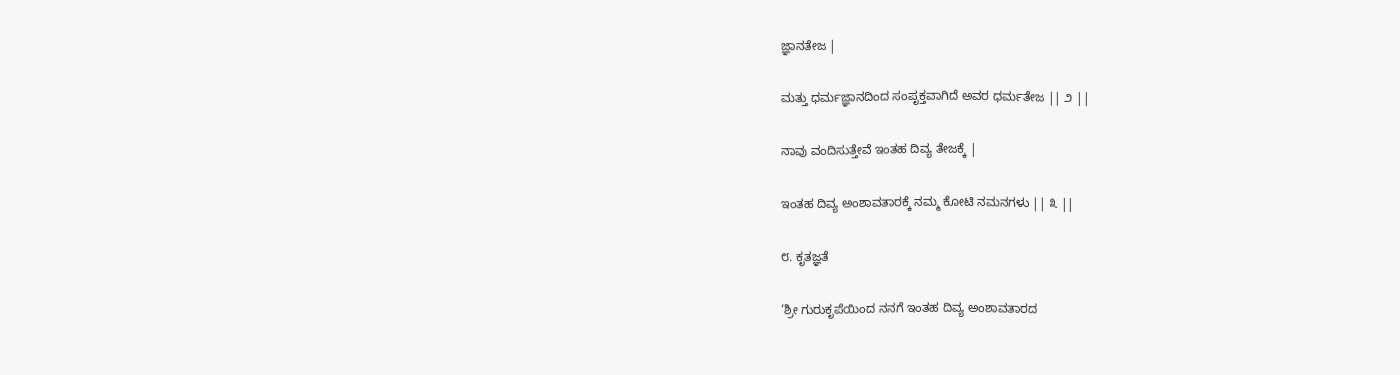ಜ್ಞಾನತೇಜ |

ಮತ್ತು ಧರ್ಮಜ್ಞಾನದಿಂದ ಸಂಪೃಕ್ತವಾಗಿದೆ ಅವರ ಧರ್ಮತೇಜ || ೨ ||

ನಾವು ವಂದಿಸುತ್ತೇವೆ ಇಂತಹ ದಿವ್ಯ ತೇಜಕ್ಕೆ |

ಇಂತಹ ದಿವ್ಯ ಅಂಶಾವತಾರಕ್ಕೆ ನಮ್ಮ ಕೋಟಿ ನಮನಗಳು || ೩ ||

೮. ಕೃತಜ್ಞತೆ

‘ಶ್ರೀ ಗುರುಕೃಪೆಯಿಂದ ನನಗೆ ಇಂತಹ ದಿವ್ಯ ಅಂಶಾವತಾರದ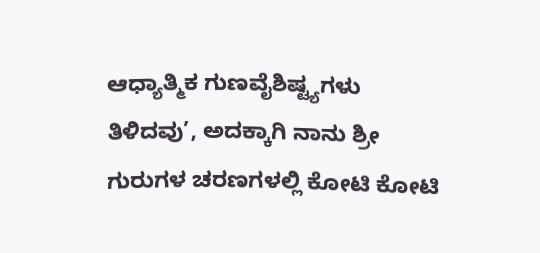ಆಧ್ಯಾತ್ಮಿಕ ಗುಣವೈಶಿಷ್ಟ್ಯಗಳು ತಿಳಿದವು’, ಅದಕ್ಕಾಗಿ ನಾನು ಶ್ರೀ ಗುರುಗಳ ಚರಣಗಳಲ್ಲಿ ಕೋಟಿ ಕೋಟಿ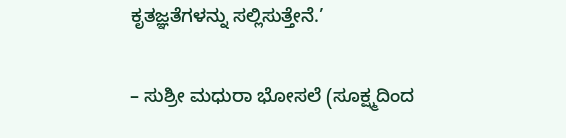ಕೃತಜ್ಞತೆಗಳನ್ನು ಸಲ್ಲಿಸುತ್ತೇನೆ.’

– ಸುಶ್ರೀ ಮಧುರಾ ಭೋಸಲೆ (ಸೂಕ್ಷ್ಮದಿಂದ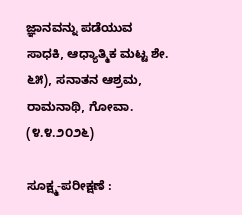ಜ್ಞಾನವನ್ನು ಪಡೆಯುವ ಸಾಧಕಿ, ಆಧ್ಯಾತ್ಮಿಕ ಮಟ್ಟ ಶೇ. ೬೫), ಸನಾತನ ಆಶ್ರಮ, ರಾಮನಾಥಿ, ಗೋವಾ. (೪.೪.೨೦೨೬)

ಸೂಕ್ಷ್ಮ-ಪರೀಕ್ಷಣೆ :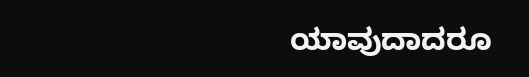ಯಾವುದಾದರೂ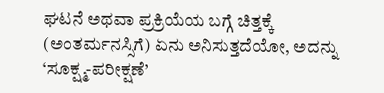ಘಟನೆ ಅಥವಾ ಪ್ರಕ್ರಿಯೆಯ ಬಗ್ಗೆ ಚಿತ್ತಕ್ಕೆ (ಅಂತರ್ಮನಸ್ಸಿಗೆ) ಏನು ಅನಿಸುತ್ತದೆಯೋ, ಅದನ್ನು ‘ಸೂಕ್ಷ್ಮ-ಪರೀಕ್ಷಣೆ’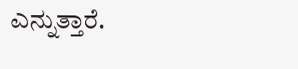ಎನ್ನುತ್ತಾರೆ.